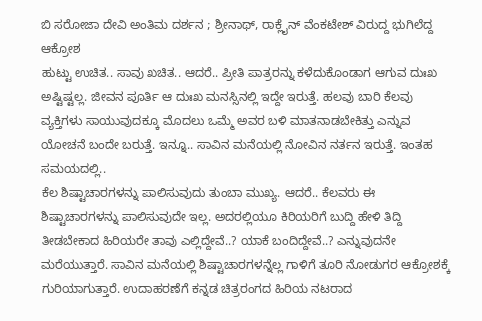ಬಿ ಸರೋಜಾ ದೇವಿ ಅಂತಿಮ ದರ್ಶನ ; ಶ್ರೀನಾಥ್, ರಾಕ್ಲೈನ್ ವೆಂಕಟೇಶ್ ವಿರುದ್ದ ಭುಗಿಲೆದ್ದ ಆಕ್ರೋಶ
ಹುಟ್ಟು ಉಚಿತ.. ಸಾವು ಖಚಿತ.. ಆದರೆ.. ಪ್ರೀತಿ ಪಾತ್ರರನ್ನು ಕಳೆದುಕೊಂಡಾಗ ಆಗುವ ದುಃಖ ಅಷ್ಟಿಷ್ಟಲ್ಲ. ಜೀವನ ಪೂರ್ತಿ ಆ ದುಃಖ ಮನಸ್ಸಿನಲ್ಲಿ ಇದ್ದೇ ಇರುತ್ತೆ. ಹಲವು ಬಾರಿ ಕೆಲವು ವ್ಯಕ್ತಿಗಳು ಸಾಯುವುದಕ್ಕೂ ಮೊದಲು ಒಮ್ಮೆ ಅವರ ಬಳಿ ಮಾತನಾಡಬೇಕಿತ್ತು ಎನ್ನುವ ಯೋಚನೆ ಬಂದೇ ಬರುತ್ತೆ. ಇನ್ನೂ.. ಸಾವಿನ ಮನೆಯಲ್ಲಿ ನೋವಿನ ನರ್ತನ ಇರುತ್ತೆ. ಇಂತಹ ಸಮಯದಲ್ಲಿ..
ಕೆಲ ಶಿಷ್ಟಾಚಾರಗಳನ್ನು ಪಾಲಿಸುವುದು ತುಂಬಾ ಮುಖ್ಯ. ಆದರೆ.. ಕೆಲವರು ಈ ಶಿಷ್ಟಾಚಾರಗಳನ್ನು ಪಾಲಿಸುವುದೇ ಇಲ್ಲ. ಅದರಲ್ಲಿಯೂ ಕಿರಿಯರಿಗೆ ಬುದ್ದಿ ಹೇಳಿ ತಿದ್ದಿ ತೀಡಬೇಕಾದ ಹಿರಿಯರೇ ತಾವು ಎಲ್ಲಿದ್ದೇವೆ..? ಯಾಕೆ ಬಂದಿದ್ದೇವೆ..? ಎನ್ನುವುದನೇ ಮರೆಯುತ್ತಾರೆ. ಸಾವಿನ ಮನೆಯಲ್ಲಿ ಶಿಷ್ಟಾಚಾರಗಳನ್ನೆಲ್ಲ ಗಾಳಿಗೆ ತೂರಿ ನೋಡುಗರ ಆಕ್ರೋಶಕ್ಕೆ ಗುರಿಯಾಗುತ್ತಾರೆ. ಉದಾಹರಣೆಗೆ ಕನ್ನಡ ಚಿತ್ರರಂಗದ ಹಿರಿಯ ನಟರಾದ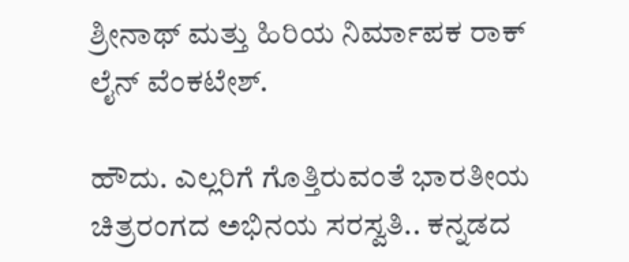ಶ್ರೀನಾಥ್ ಮತ್ತು ಹಿರಿಯ ನಿರ್ಮಾಪಕ ರಾಕ್ ಲೈನ್ ವೆಂಕಟೇಶ್.

ಹೌದು. ಎಲ್ಲರಿಗೆ ಗೊತ್ತಿರುವಂತೆ ಭಾರತೀಯ ಚಿತ್ರರಂಗದ ಅಭಿನಯ ಸರಸ್ವತಿ.. ಕನ್ನಡದ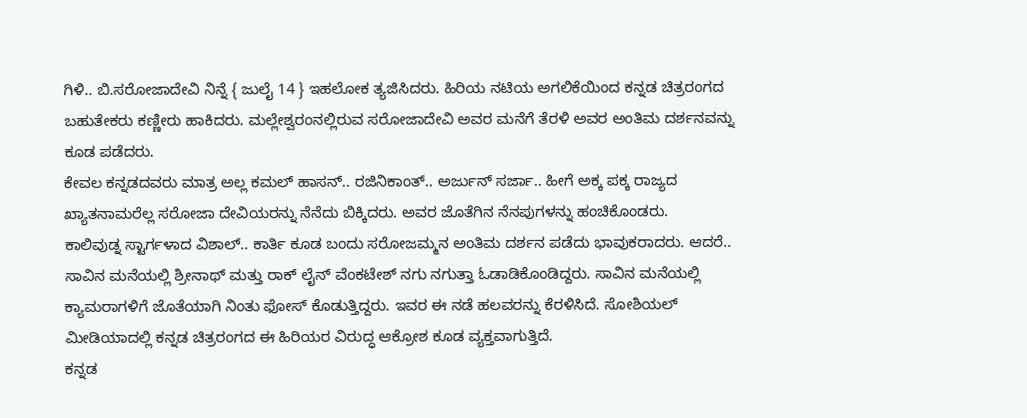ಗಿಳಿ.. ಬಿ.ಸರೋಜಾದೇವಿ ನಿನ್ನೆ { ಜುಲೈ 14 } ಇಹಲೋಕ ತ್ಯಜಿಸಿದರು. ಹಿರಿಯ ನಟಿಯ ಅಗಲಿಕೆಯಿಂದ ಕನ್ನಡ ಚಿತ್ರರಂಗದ ಬಹುತೇಕರು ಕಣ್ಣೀರು ಹಾಕಿದರು. ಮಲ್ಲೇಶ್ವರಂನಲ್ಲಿರುವ ಸರೋಜಾದೇವಿ ಅವರ ಮನೆಗೆ ತೆರಳಿ ಅವರ ಅಂತಿಮ ದರ್ಶನವನ್ನು ಕೂಡ ಪಡೆದರು.
ಕೇವಲ ಕನ್ನಡದವರು ಮಾತ್ರ ಅಲ್ಲ ಕಮಲ್ ಹಾಸನ್.. ರಜಿನಿಕಾಂತ್.. ಅರ್ಜುನ್ ಸರ್ಜಾ.. ಹೀಗೆ ಅಕ್ಕ ಪಕ್ಕ ರಾಜ್ಯದ ಖ್ಯಾತನಾಮರೆಲ್ಲ ಸರೋಜಾ ದೇವಿಯರನ್ನು ನೆನೆದು ಬಿಕ್ಕಿದರು. ಅವರ ಜೊತೆಗಿನ ನೆನಪುಗಳನ್ನು ಹಂಚಿಕೊಂಡರು.
ಕಾಲಿವುಡ್ನ ಸ್ಟಾರ್ಗಳಾದ ವಿಶಾಲ್.. ಕಾರ್ತಿ ಕೂಡ ಬಂದು ಸರೋಜಮ್ಮನ ಅಂತಿಮ ದರ್ಶನ ಪಡೆದು ಭಾವುಕರಾದರು. ಆದರೆ.. ಸಾವಿನ ಮನೆಯಲ್ಲಿ ಶ್ರೀನಾಥ್ ಮತ್ತು ರಾಕ್ ಲೈನ್ ವೆಂಕಟೇಶ್ ನಗು ನಗುತ್ತಾ ಓಡಾಡಿಕೊಂಡಿದ್ದರು. ಸಾವಿನ ಮನೆಯಲ್ಲಿ ಕ್ಯಾಮರಾಗಳಿಗೆ ಜೊತೆಯಾಗಿ ನಿಂತು ಫೋಸ್ ಕೊಡುತ್ತಿದ್ದರು. ಇವರ ಈ ನಡೆ ಹಲವರನ್ನು ಕೆರಳಿಸಿದೆ. ಸೋಶಿಯಲ್ ಮೀಡಿಯಾದಲ್ಲಿ ಕನ್ನಡ ಚಿತ್ರರಂಗದ ಈ ಹಿರಿಯರ ವಿರುದ್ಧ ಆಕ್ರೋಶ ಕೂಡ ವ್ಯಕ್ತವಾಗುತ್ತಿದೆ.
ಕನ್ನಡ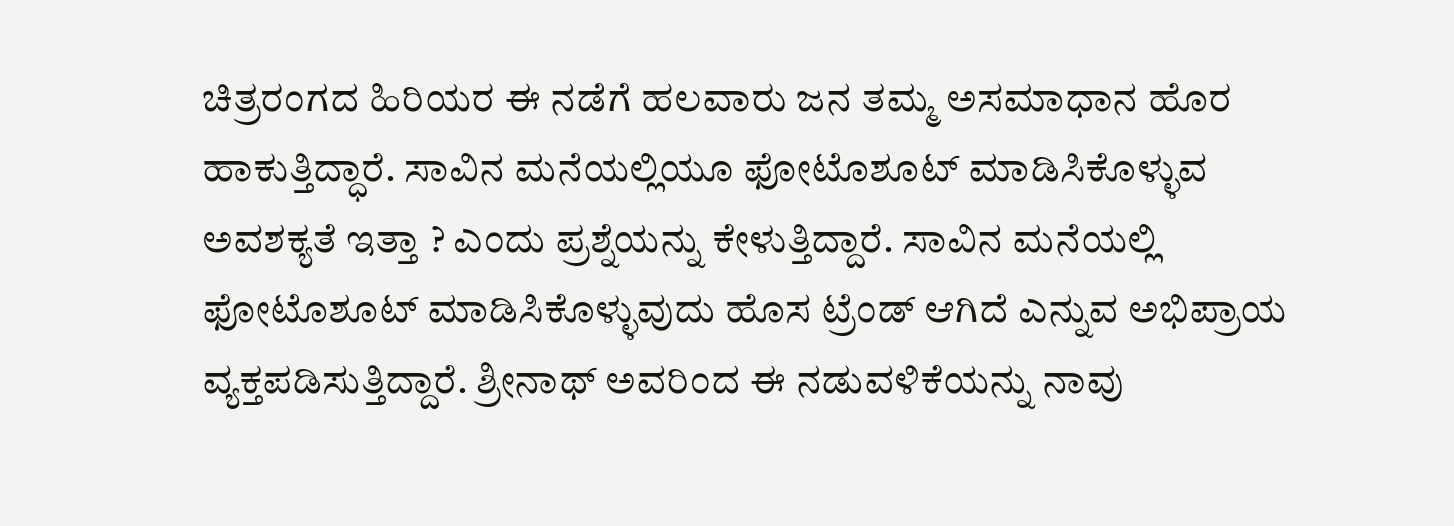ಚಿತ್ರರಂಗದ ಹಿರಿಯರ ಈ ನಡೆಗೆ ಹಲವಾರು ಜನ ತಮ್ಮ ಅಸಮಾಧಾನ ಹೊರ ಹಾಕುತ್ತಿದ್ಧಾರೆ. ಸಾವಿನ ಮನೆಯಲ್ಲಿಯೂ ಫೋಟೊಶೂಟ್ ಮಾಡಿಸಿಕೊಳ್ಳುವ ಅವಶಕ್ಯತೆ ಇತ್ತಾ ? ಎಂದು ಪ್ರಶ್ನೆಯನ್ನು ಕೇಳುತ್ತಿದ್ದಾರೆ. ಸಾವಿನ ಮನೆಯಲ್ಲಿ ಫೋಟೊಶೂಟ್ ಮಾಡಿಸಿಕೊಳ್ಳುವುದು ಹೊಸ ಟ್ರೆಂಡ್ ಆಗಿದೆ ಎನ್ನುವ ಅಭಿಪ್ರಾಯ ವ್ಯಕ್ತಪಡಿಸುತ್ತಿದ್ದಾರೆ. ಶ್ರೀನಾಥ್ ಅವರಿಂದ ಈ ನಡುವಳಿಕೆಯನ್ನು ನಾವು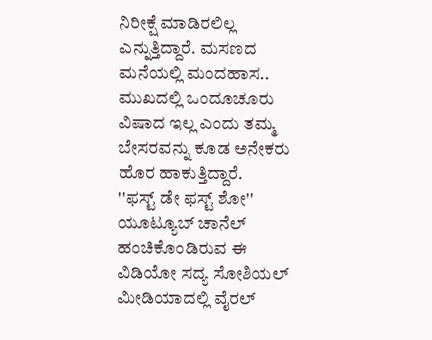ನಿರೀಕ್ಷೆ ಮಾಡಿರಲಿಲ್ಲ ಎನ್ನುತ್ತಿದ್ದಾರೆ. ಮಸಣದ ಮನೆಯಲ್ಲಿ ಮಂದಹಾಸ.. ಮುಖದಲ್ಲಿ ಒಂದೂಚೂರು ವಿಷಾದ ಇಲ್ಲ ಎಂದು ತಮ್ಮ ಬೇಸರವನ್ನು ಕೂಡ ಅನೇಕರು ಹೊರ ಹಾಕುತ್ತಿದ್ದಾರೆ.
''ಫಸ್ಟ್ ಡೇ ಫಸ್ಟ್ ಶೋ'' ಯೂಟ್ಯೂಬ್ ಚಾನೆಲ್ ಹಂಚಿಕೊಂಡಿರುವ ಈ ವಿಡಿಯೋ ಸದ್ಯ ಸೋಶಿಯಲ್ ಮೀಡಿಯಾದಲ್ಲಿ ವೈರಲ್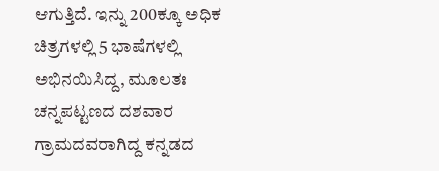ಆಗುತ್ತಿದೆ. ಇನ್ನು 200ಕ್ಕೂ ಅಧಿಕ ಚಿತ್ರಗಳಲ್ಲಿ 5 ಭಾಷೆಗಳಲ್ಲಿ ಅಭಿನಯಿಸಿದ್ದ, ಮೂಲತಃ ಚನ್ನಪಟ್ಟಣದ ದಶವಾರ ಗ್ರಾಮದವರಾಗಿದ್ದ ಕನ್ನಡದ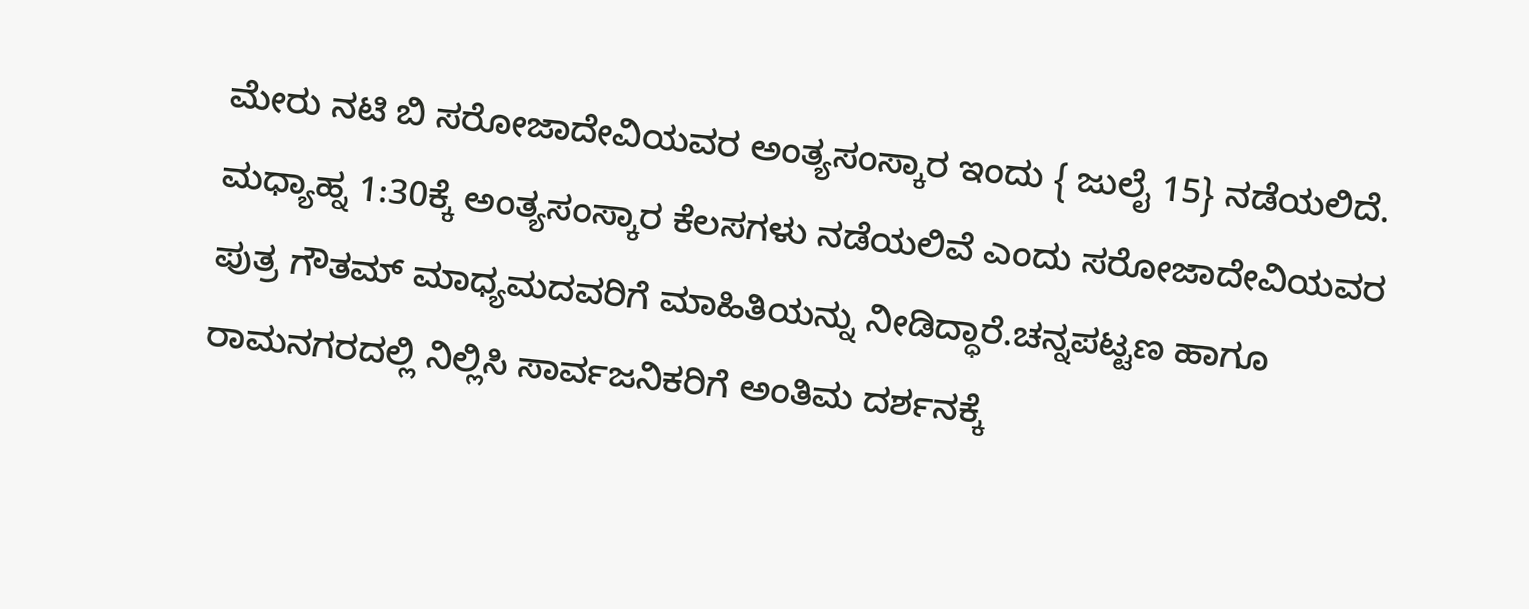ಮೇರು ನಟಿ ಬಿ ಸರೋಜಾದೇವಿಯವರ ಅಂತ್ಯಸಂಸ್ಕಾರ ಇಂದು { ಜುಲೈ 15} ನಡೆಯಲಿದೆ. ಮಧ್ಯಾಹ್ನ 1:30ಕ್ಕೆ ಅಂತ್ಯಸಂಸ್ಕಾರ ಕೆಲಸಗಳು ನಡೆಯಲಿವೆ ಎಂದು ಸರೋಜಾದೇವಿಯವರ ಪುತ್ರ ಗೌತಮ್ ಮಾಧ್ಯಮದವರಿಗೆ ಮಾಹಿತಿಯನ್ನು ನೀಡಿದ್ಧಾರೆ.ಚನ್ನಪಟ್ಟಣ ಹಾಗೂ ರಾಮನಗರದಲ್ಲಿ ನಿಲ್ಲಿಸಿ ಸಾರ್ವಜನಿಕರಿಗೆ ಅಂತಿಮ ದರ್ಶನಕ್ಕೆ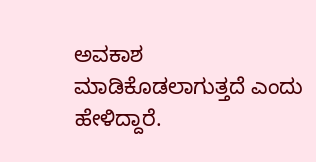ಅವಕಾಶ ಮಾಡಿಕೊಡಲಾಗುತ್ತದೆ ಎಂದು ಹೇಳಿದ್ದಾರೆ.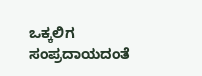ಒಕ್ಕಲಿಗ ಸಂಪ್ರದಾಯದಂತೆ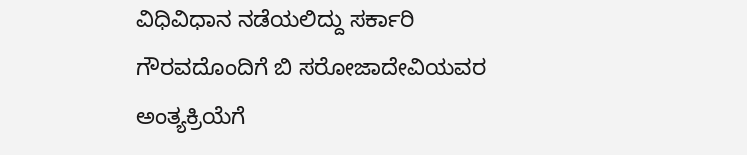ವಿಧಿವಿಧಾನ ನಡೆಯಲಿದ್ದು ಸರ್ಕಾರಿ ಗೌರವದೊಂದಿಗೆ ಬಿ ಸರೋಜಾದೇವಿಯವರ ಅಂತ್ಯಕ್ರಿಯೆಗೆ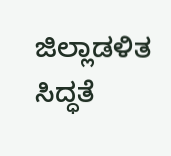ಜಿಲ್ಲಾಡಳಿತ ಸಿದ್ಧತೆ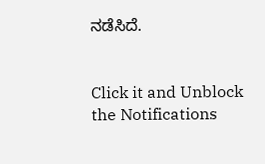ನಡೆಸಿದೆ.


Click it and Unblock the Notifications